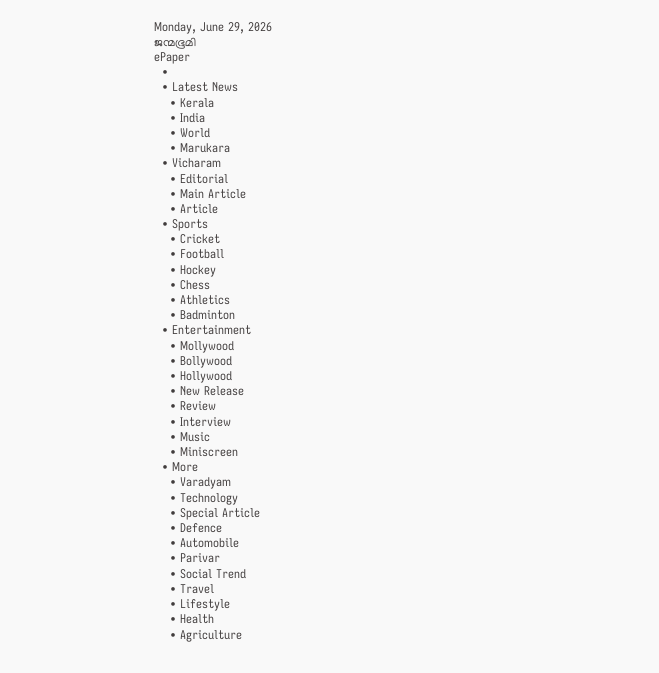Monday, June 29, 2026
ജന്മഭൂമി
ePaper
  •
  • Latest News
    • Kerala
    • India
    • World
    • Marukara
  • Vicharam
    • Editorial
    • Main Article
    • Article
  • Sports
    • Cricket
    • Football
    • Hockey
    • Chess
    • Athletics
    • Badminton
  • Entertainment
    • Mollywood
    • Bollywood
    • Hollywood
    • New Release
    • Review
    • Interview
    • Music
    • Miniscreen
  • More
    • Varadyam
    • Technology
    • Special Article
    • Defence
    • Automobile
    • Parivar
    • Social Trend
    • Travel
    • Lifestyle
    • Health
    • Agriculture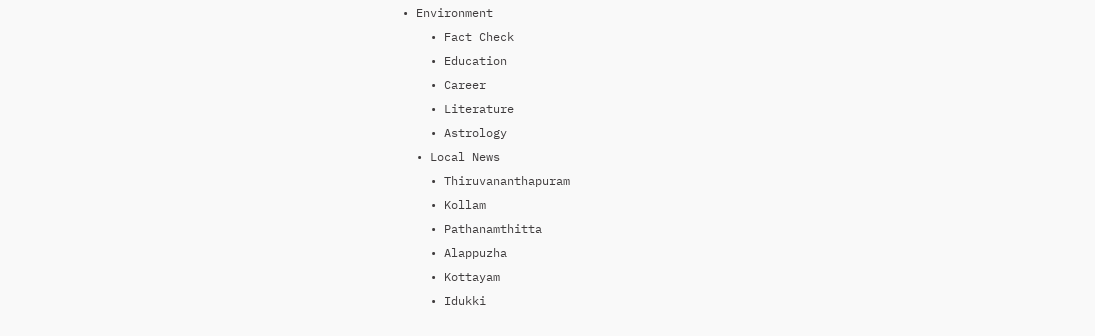• Environment
    • Fact Check
    • Education
    • Career
    • Literature
    • Astrology
  • Local News
    • Thiruvananthapuram
    • Kollam
    • Pathanamthitta
    • Alappuzha
    • Kottayam
    • Idukki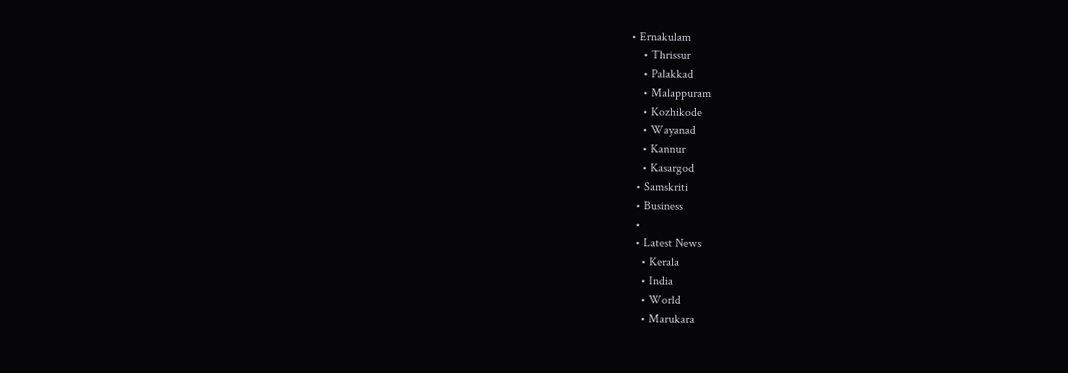• Ernakulam
    • Thrissur
    • Palakkad
    • Malappuram
    • Kozhikode
    • Wayanad
    • Kannur
    • Kasargod
  • Samskriti
  • Business
  •
  • Latest News
    • Kerala
    • India
    • World
    • Marukara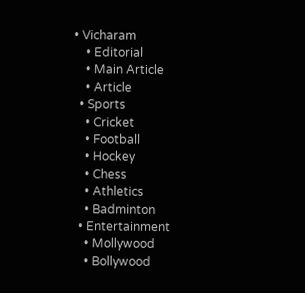• Vicharam
    • Editorial
    • Main Article
    • Article
  • Sports
    • Cricket
    • Football
    • Hockey
    • Chess
    • Athletics
    • Badminton
  • Entertainment
    • Mollywood
    • Bollywood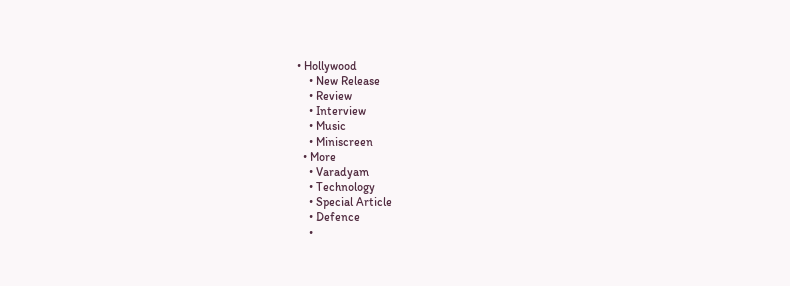• Hollywood
    • New Release
    • Review
    • Interview
    • Music
    • Miniscreen
  • More
    • Varadyam
    • Technology
    • Special Article
    • Defence
    •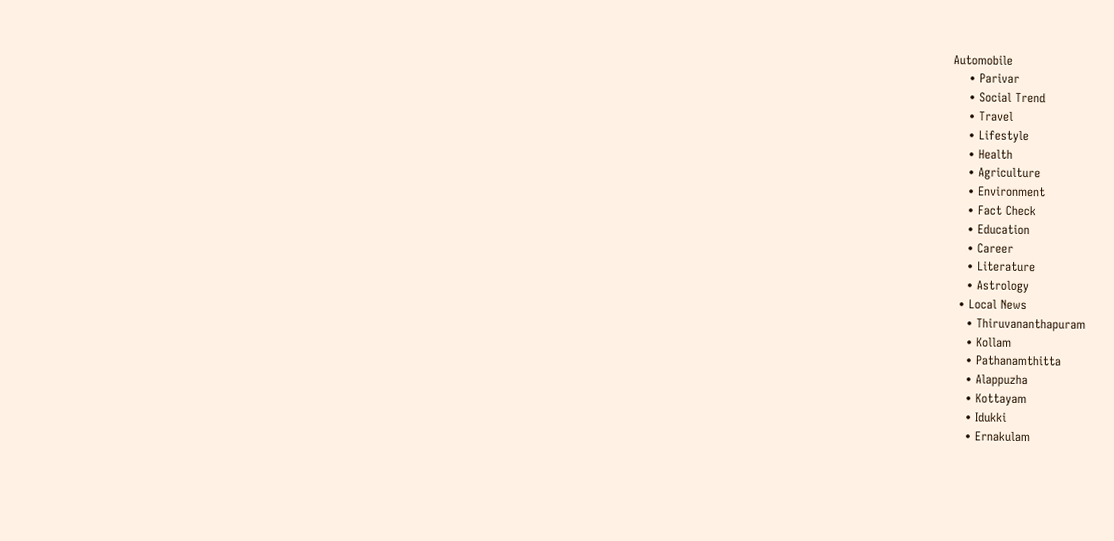Automobile
    • Parivar
    • Social Trend
    • Travel
    • Lifestyle
    • Health
    • Agriculture
    • Environment
    • Fact Check
    • Education
    • Career
    • Literature
    • Astrology
  • Local News
    • Thiruvananthapuram
    • Kollam
    • Pathanamthitta
    • Alappuzha
    • Kottayam
    • Idukki
    • Ernakulam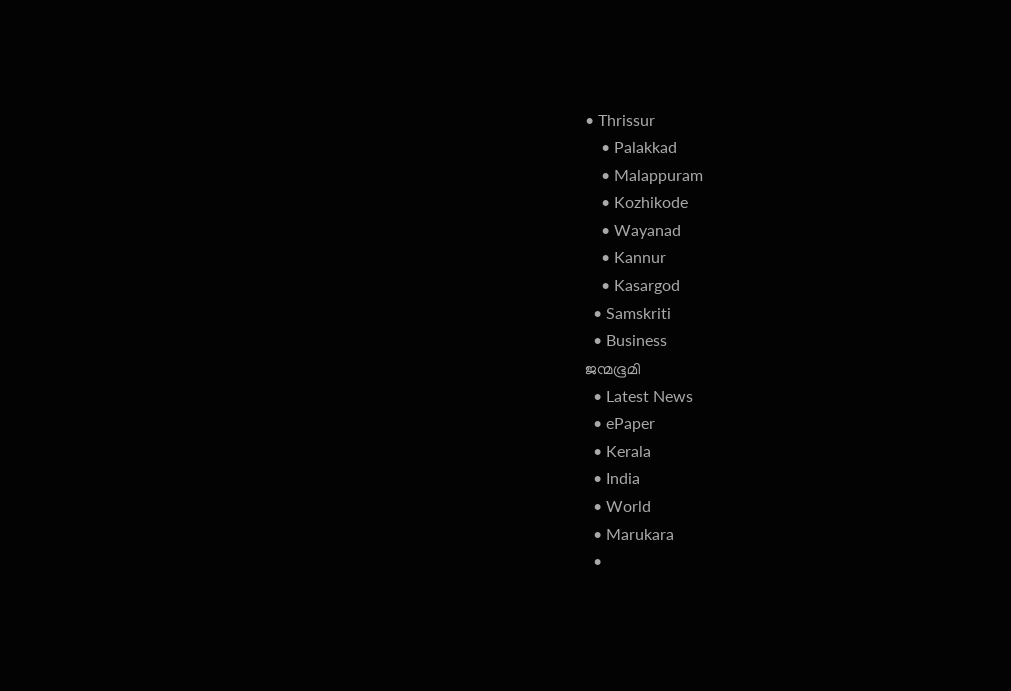• Thrissur
    • Palakkad
    • Malappuram
    • Kozhikode
    • Wayanad
    • Kannur
    • Kasargod
  • Samskriti
  • Business
ജന്മഭൂമി
  • Latest News
  • ePaper
  • Kerala
  • India
  • World
  • Marukara
  •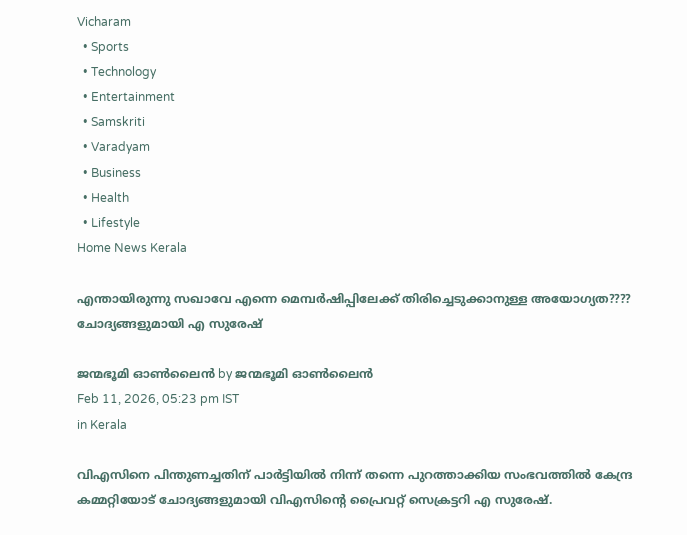Vicharam
  • Sports
  • Technology
  • Entertainment
  • Samskriti
  • Varadyam
  • Business
  • Health
  • Lifestyle
Home News Kerala

എന്തായിരുന്നു സഖാവേ എന്നെ മെമ്പർഷിപ്പിലേക്ക് തിരിച്ചെടുക്കാനുള്ള അയോഗ്യത???? ചോദ്യങ്ങളുമായി എ സുരേഷ്

ജന്മഭൂമി ഓണ്‍ലൈന്‍ by ജന്മഭൂമി ഓണ്‍ലൈന്‍
Feb 11, 2026, 05:23 pm IST
in Kerala

വിഎസിനെ പിന്തുണച്ചതിന് പാർട്ടിയിൽ നിന്ന് തന്നെ പുറത്താക്കിയ സംഭവത്തിൽ കേന്ദ്ര കമ്മറ്റിയോട് ചോദ്യങ്ങളുമായി വിഎസിന്റെ പ്രൈവറ്റ് സെക്രട്ടറി എ സുരേഷ്.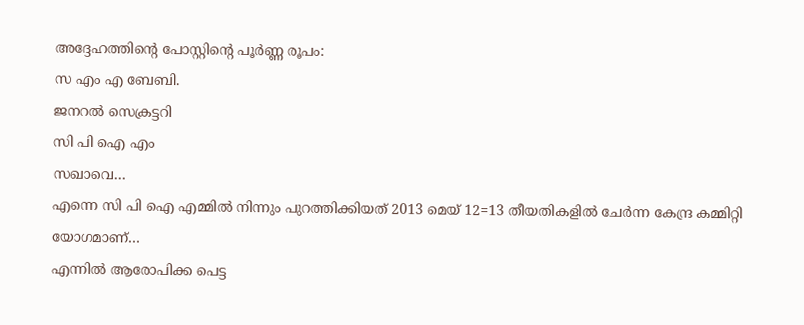അദ്ദേഹത്തിന്റെ പോസ്റ്റിന്റെ പൂർണ്ണ രൂപം:
സ എം എ ബേബി.
ജനറൽ സെക്രട്ടറി
സി പി ഐ എം
സഖാവെ…
എന്നെ സി പി ഐ എമ്മിൽ നിന്നും പുറത്തിക്കിയത് 2013 മെയ് 12=13 തീയതികളിൽ ചേർന്ന കേന്ദ്ര കമ്മിറ്റി യോഗമാണ്…
എന്നിൽ ആരോപിക്ക പെട്ട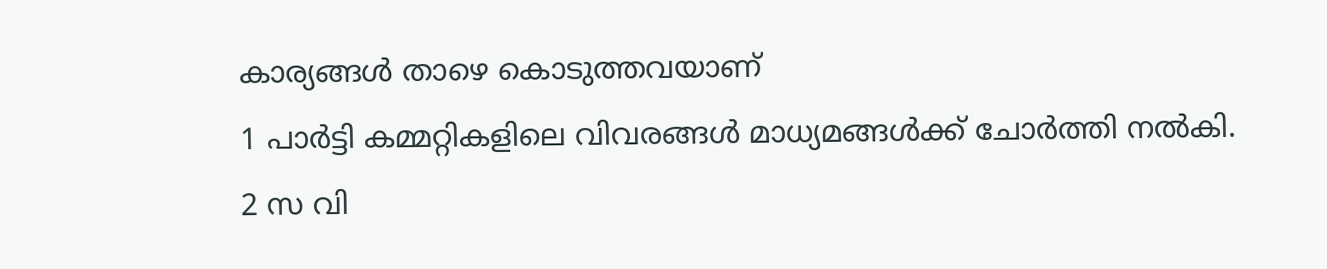കാര്യങ്ങൾ താഴെ കൊടുത്തവയാണ്
1 പാർട്ടി കമ്മറ്റികളിലെ വിവരങ്ങൾ മാധ്യമങ്ങൾക്ക് ചോർത്തി നൽകി.
2 സ വി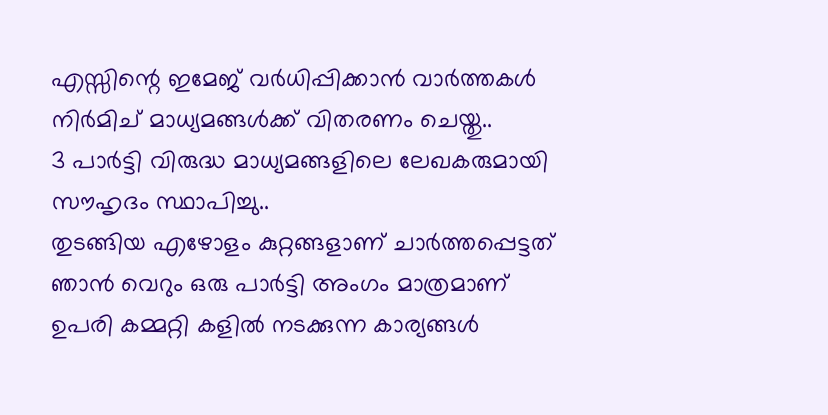എസ്സിന്റെ ഇമേജ് വർധിപ്പിക്കാൻ വാർത്തകൾ നിർമിച് മാധ്യമങ്ങൾക്ക് വിതരണം ചെയ്തു..
3 പാർട്ടി വിരുദ്ധ മാധ്യമങ്ങളിലെ ലേഖകരുമായി സൗഹൃദം സ്ഥാപിച്ചു..
തുടങ്ങിയ എഴോളം കുറ്റങ്ങളാണ് ചാർത്തപ്പെട്ടത്
ഞാൻ വെറും ഒരു പാർട്ടി അംഗം മാത്രമാണ്
ഉപരി കമ്മറ്റി കളിൽ നടക്കുന്ന കാര്യങ്ങൾ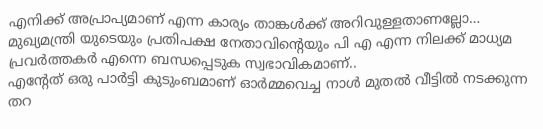എനിക്ക് അപ്രാപ്യമാണ് എന്ന കാര്യം താങ്കൾക്ക് അറിവുള്ളതാണല്ലോ…
മുഖ്യമന്ത്രി യുടെയും പ്രതിപക്ഷ നേതാവിന്റെയും പി എ എന്ന നിലക്ക് മാധ്യമ പ്രവർത്തകർ എന്നെ ബന്ധപ്പെടുക സ്വഭാവികമാണ്..
എന്റേത് ഒരു പാർട്ടി കുടുംബമാണ് ഓർമ്മവെച്ച നാൾ മുതൽ വീട്ടിൽ നടക്കുന്ന തറ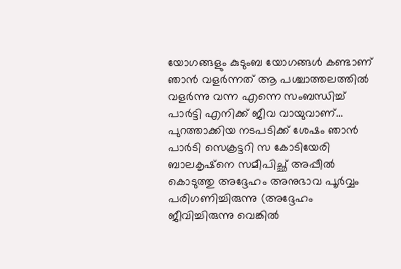യോഗങ്ങളും കുടുംബ യോഗങ്ങൾ കണ്ടാണ് ഞാൻ വളർന്നത് ആ പശ്ചാത്തലത്തിൽ വളർന്നു വന്ന എന്നെ സംബന്ധിച്ച് പാർട്ടി എനിക്ക് ജീവ വായുവാണ്…
പുറത്താക്കിയ നടപടിക്ക് ശേഷം ഞാൻ പാർടി സെക്രട്ടറി സ കോടിയേരി ബാലകൃഷ്നെ സമീപിച്ഛ് അപ്പീൽ കൊടുത്തു അദ്ദേഹം അനുഭാവ പൂർവ്വം പരിഗണിച്ചിരുന്നു (അദ്ദേഹം ജീവിച്ചിരുന്നു വെങ്കിൽ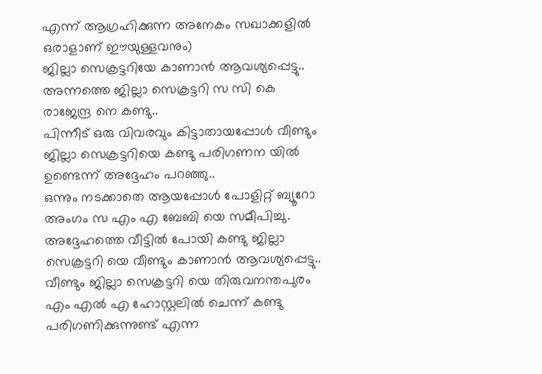എന്ന് ആഗ്രഹിക്കുന്ന അനേകം സഖാക്കളിൽ ഒരാളാണ് ഈയുള്ളവനും)
ജില്ലാ സെക്രട്ടറിയേ കാണാൻ ആവശ്യപ്പെട്ടു.. അന്നത്തെ ജില്ലാ സെക്രട്ടറി സ സി കെ രാജേന്ദ്ര നെ കണ്ടു..
പിന്നീട് ഒരു വിവരവും കിട്ടാതായപ്പോൾ വീണ്ടും ജില്ലാ സെക്രട്ടറിയെ കണ്ടു പരിഗണന യിൽ ഉണ്ടെന്ന് അദ്ദേഹം പറഞ്ഞു..
ഒന്നും നടക്കാതെ ആയപ്പോൾ പോളിറ്റ് ബ്യൂറോ അംഗം സ എം എ ബേബി യെ സമീപിച്ചു.
അദ്ദേഹത്തെ വീട്ടിൽ പോയി കണ്ടു ജില്ലാ സെക്രട്ടറി യെ വീണ്ടും കാണാൻ ആവശ്യപ്പെട്ടു..
വീണ്ടും ജില്ലാ സെക്രട്ടറി യെ തിരുവനന്തപുരം എം എൽ എ ഹോസ്റ്റലിൽ ചെന്ന് കണ്ടു പരിഗണിക്കുന്നുണ്ട് എന്ന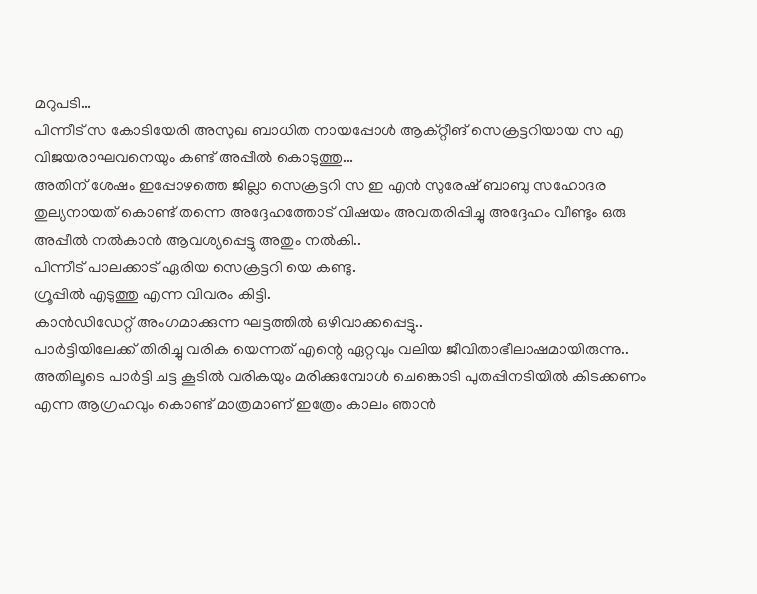മറുപടി…
പിന്നീട് സ കോടിയേരി അസുഖ ബാധിത നായപ്പോൾ ആക്റ്റീങ് സെക്രട്ടറിയായ സ എ വിജയരാഘവനെയും കണ്ട് അപ്പീൽ കൊടുത്തു…
അതിന് ശേഷം ഇപ്പോഴത്തെ ജില്ലാ സെക്രട്ടറി സ ഇ എൻ സുരേഷ് ബാബു സഹോദര തുല്യനായത് കൊണ്ട് തന്നെ അദ്ദേഹത്തോട് വിഷയം അവതരിപ്പിച്ചു അദ്ദേഹം വീണ്ടും ഒരു അപ്പീൽ നൽകാൻ ആവശ്യപ്പെട്ടു അതും നൽകി..
പിന്നീട് പാലക്കാട്‌ ഏരിയ സെക്രട്ടറി യെ കണ്ടു.
ഗ്രൂപ്പിൽ എടുത്തു എന്ന വിവരം കിട്ടി.
കാൻഡിഡേറ്റ് അംഗമാക്കുന്ന ഘട്ടത്തിൽ ഒഴിവാക്കപ്പെട്ടു..
പാർട്ടിയിലേക്ക് തിരിച്ചു വരിക യെന്നത് എന്റെ ഏറ്റവും വലിയ ജീവിതാഭീലാഷമായിരുന്നു..
അതിലൂടെ പാർട്ടി ചട്ട കൂടിൽ വരികയും മരിക്കുമ്പോൾ ചെങ്കൊടി പുതപ്പിനടിയിൽ കിടക്കണം എന്ന ആഗ്രഹവും കൊണ്ട് മാത്രമാണ് ഇത്രേം കാലം ഞാൻ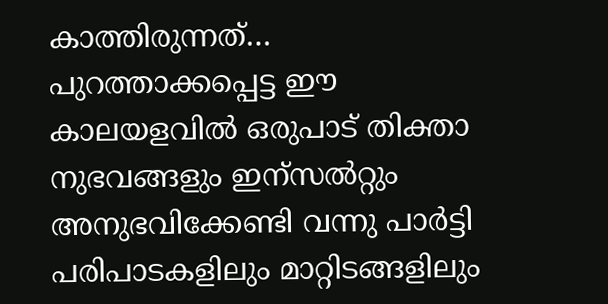കാത്തിരുന്നത്…
പുറത്താക്കപ്പെട്ട ഈ കാലയളവിൽ ഒരുപാട് തിക്താ നുഭവങ്ങളും ഇന്സൽറ്റും അനുഭവിക്കേണ്ടി വന്നു പാർട്ടി പരിപാടകളിലും മാറ്റിടങ്ങളിലും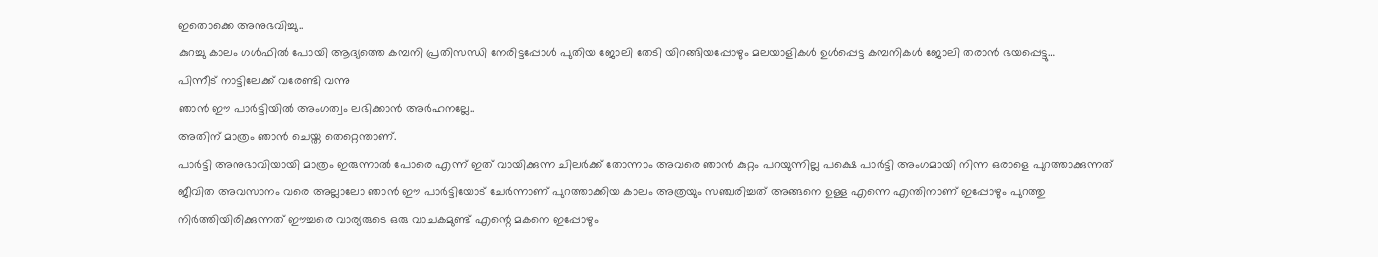ഇതൊക്കെ അനുഭവിച്ചു..
കുറച്ചു കാലം ഗൾഫിൽ പോയി ആദ്യത്തെ കമ്പനി പ്രതിസന്ധി നേരിട്ടപ്പോൾ പുതിയ ജോലി തേടി യിറങ്ങിയപ്പോഴും മലയാളികൾ ഉൾപ്പെട്ട കമ്പനികൾ ജോലി തരാൻ ഭയപ്പെട്ടു…
പിന്നീട് നാട്ടിലേക്ക് വരേണ്ടി വന്നു
ഞാൻ ഈ പാർട്ടിയിൽ അംഗത്വം ലഭിക്കാൻ അർഹനല്ലേ..
അതിന് മാത്രം ഞാൻ ചെയ്ത തെറ്റെന്താണ്.
പാർട്ടി അനുഭാവിയായി മാത്രം ഇരുന്നാൽ പോരെ എന്ന് ഇത് വായിക്കുന്ന ചിലർക്ക് തോന്നാം അവരെ ഞാൻ കുറ്റം പറയുന്നില്ല പക്ഷെ പാർട്ടി അംഗമായി നിന്ന ഒരാളെ പുറത്താക്കുന്നത് ജീവിത അവസാനം വരെ അല്ലാലോ ഞാൻ ഈ പാർട്ടിയോട് ചേർന്നാണ് പുറത്താക്കിയ കാലം അത്രയും സഞ്ചരിച്ചത് അങ്ങനെ ഉള്ള എന്നെ എന്തിനാണ് ഇപ്പോഴും പുറത്തു നിർത്തിയിരിക്കുന്നത് ഈച്ചരെ വാര്യരുടെ ഒരു വാചകമുണ്ട് എന്റെ മകനെ ഇപ്പോഴും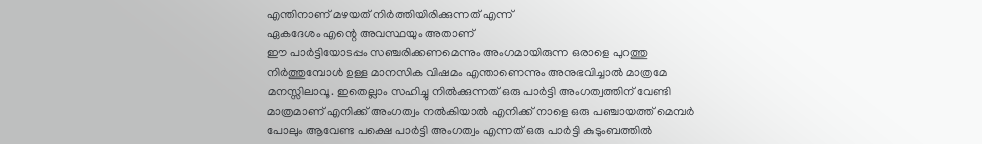എന്തിനാണ് മഴയത് നിർത്തിയിരിക്കുന്നത് എന്ന്
ഏകദേശം എന്റെ അവസ്ഥയും അതാണ്
ഈ പാർട്ടിയോടപ്പം സഞ്ചരിക്കണമെന്നും അംഗമായിരുന്ന ഒരാളെ പുറത്തു നിർത്തുമ്പോൾ ഉള്ള മാനസിക വിഷമം എന്താണെന്നും അനുഭവിച്ചാൽ മാത്രമേ മനസ്സിലാവൂ. ഇതെല്ലാം സഹിച്ചു നിൽക്കുന്നത് ഒരു പാർട്ടി അംഗത്വത്തിന് വേണ്ടി മാത്രമാണ് എനിക്ക് അംഗത്വം നൽകിയാൽ എനിക്ക് നാളെ ഒരു പഞ്ചായത്ത്‌ മെമ്പർ പോലും ആവേണ്ട പക്ഷെ പാർട്ടി അംഗത്വം എന്നത് ഒരു പാർട്ടി കുടുംബത്തിൽ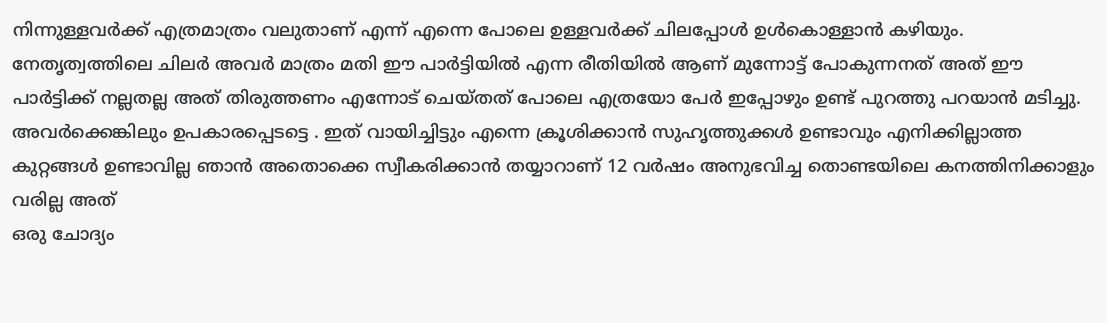നിന്നുള്ളവർക്ക് എത്രമാത്രം വലുതാണ് എന്ന് എന്നെ പോലെ ഉള്ളവർക്ക് ചിലപ്പോൾ ഉൾകൊള്ളാൻ കഴിയും.
നേതൃത്വത്തിലെ ചിലർ അവർ മാത്രം മതി ഈ പാർട്ടിയിൽ എന്ന രീതിയിൽ ആണ് മുന്നോട്ട് പോകുന്നനത് അത് ഈ പാർട്ടിക്ക് നല്ലതല്ല അത് തിരുത്തണം എന്നോട് ചെയ്തത് പോലെ എത്രയോ പേർ ഇപ്പോഴും ഉണ്ട് പുറത്തു പറയാൻ മടിച്ചു. അവർക്കെങ്കിലും ഉപകാരപ്പെടട്ടെ . ഇത് വായിച്ചിട്ടും എന്നെ ക്രൂശിക്കാൻ സുഹൃത്തുക്കൾ ഉണ്ടാവും എനിക്കില്ലാത്ത കുറ്റങ്ങൾ ഉണ്ടാവില്ല ഞാൻ അതൊക്കെ സ്വീകരിക്കാൻ തയ്യാറാണ് 12 വർഷം അനുഭവിച്ച തൊണ്ടയിലെ കനത്തിനിക്കാളും വരില്ല അത്
ഒരു ചോദ്യം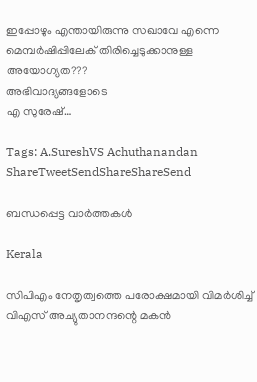ഇപ്പോഴും എന്തായിരുന്നു സഖാവേ എന്നെ മെമ്പർഷിപ്പിലേക് തിരിച്ചെടുക്കാനുള്ള അയോഗ്യത???
അഭിവാദ്യങ്ങളോടെ
എ സുരേഷ്…

Tags: A.SureshVS Achuthanandan
ShareTweetSendShareShareSend

ബന്ധപ്പെട്ട വാര്‍ത്തകള്‍

Kerala

സിപിഎം നേതൃത്വത്തെ പരോക്ഷമായി വിമര്‍ശിച്ച് വിഎസ് അച്യുതാനന്ദന്റെ മകന്‍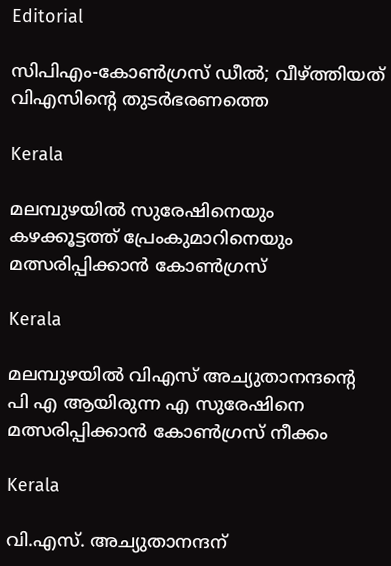Editorial

സിപിഎം-കോണ്‍ഗ്രസ് ഡീല്‍; വീഴ്‌ത്തിയത് വിഎസിന്റെ തുടര്‍ഭരണത്തെ

Kerala

മലമ്പുഴയില്‍ സുരേഷിനെയും കഴക്കൂട്ടത്ത് പ്രേംകുമാറിനെയും മത്സരിപ്പിക്കാന്‍ കോണ്‍ഗ്രസ്

Kerala

മലമ്പുഴയിൽ വിഎസ് അച്യുതാനന്ദന്റെ പി എ ആയിരുന്ന എ സുരേഷിനെ മത്സരിപ്പിക്കാൻ കോൺഗ്രസ് നീക്കം

Kerala

വി.എസ്. അച്യുതാനന്ദന്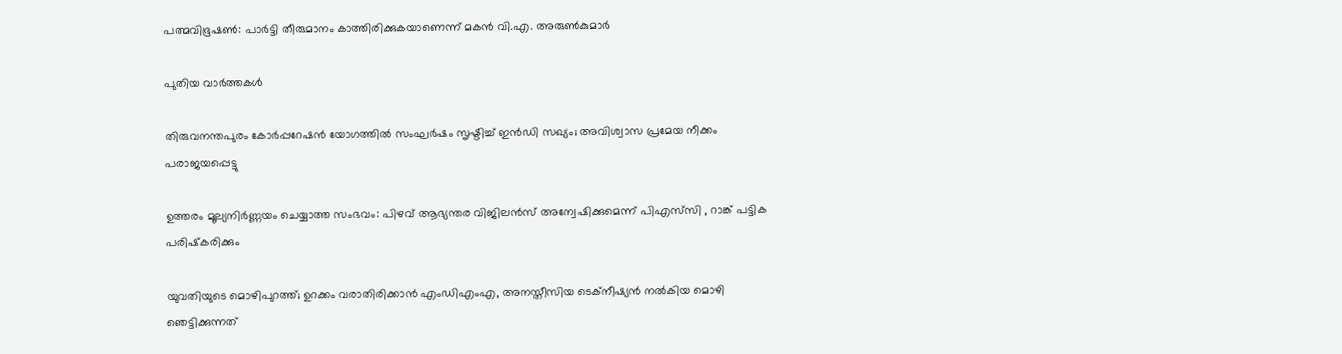പത്മവിഭൂഷണ്‍: പാര്‍ട്ടി തീരുമാനം കാത്തിരിക്കുകയാണെന്ന് മകന്‍ വി.എ. അരുണ്‍കുമാര്‍

പുതിയ വാര്‍ത്തകള്‍

തിരുവനന്തപുരം കോർപ്പറേഷൻ യോഗത്തിൽ സംഘർഷം സൃഷ്ടിച്ച് ഇൻഡി സഖ്യം; അവിശ്വാസ പ്രമേയ നീക്കം പരാജയപ്പെട്ടു

ഉത്തരം മൂല്യനിർണ്ണയം ചെയ്യാത്ത സംഭവം: പിഴവ് ആഭ്യന്തര വിജിലൻസ് അന്വേഷിക്കുമെന്ന് പിഎസ്‌സി , റാങ്ക് പട്ടിക പരിഷ്‌കരിക്കും

യുവതിയുടെ മൊഴിപുറത്ത്; ഉറക്കം വരാതിരിക്കാന്‍ എംഡിഎംഎ, അനസ്തീസിയ ടെക്നീഷ്യന്‍ നൽകിയ മൊഴി ഞെട്ടിക്കുന്നത്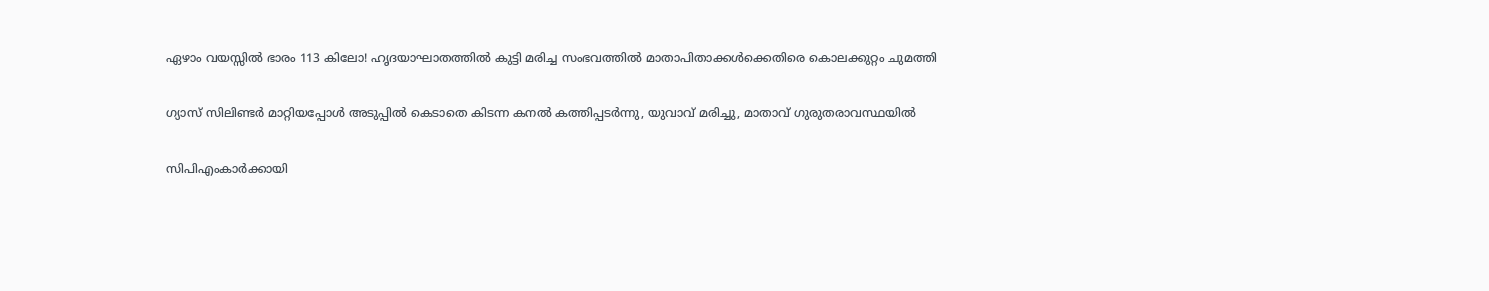ഏഴാം വയസ്സിൽ ഭാരം 113 കിലോ! ഹൃദയാഘാതത്തിൽ കുട്ടി മരിച്ച സംഭവത്തിൽ മാതാപിതാക്കൾക്കെതിരെ കൊലക്കുറ്റം ചുമത്തി

ഗ്യാസ് സിലിണ്ടർ മാറ്റിയപ്പോൾ അടുപ്പിൽ കെടാതെ കിടന്ന കനൽ കത്തിപ്പടർന്നു, യുവാവ് മരിച്ചു, മാതാവ് ഗുരുതരാവസ്ഥയിൽ

സിപിഎംകാർക്കായി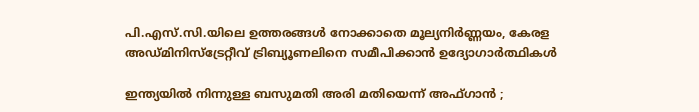പി.എസ്.സി.യിലെ ഉത്തരങ്ങൾ നോക്കാതെ മൂല്യനിര്‍ണ്ണയം, കേരള അഡ്മിനിസ്ട്രേറ്റീവ് ട്രിബ്യൂണലിനെ സമീപിക്കാൻ ഉദ്യോഗാർത്ഥികൾ

ഇന്ത്യയിൽ നിന്നുള്ള ബസുമതി അരി മതിയെന്ന് അഫ്ഗാൻ ;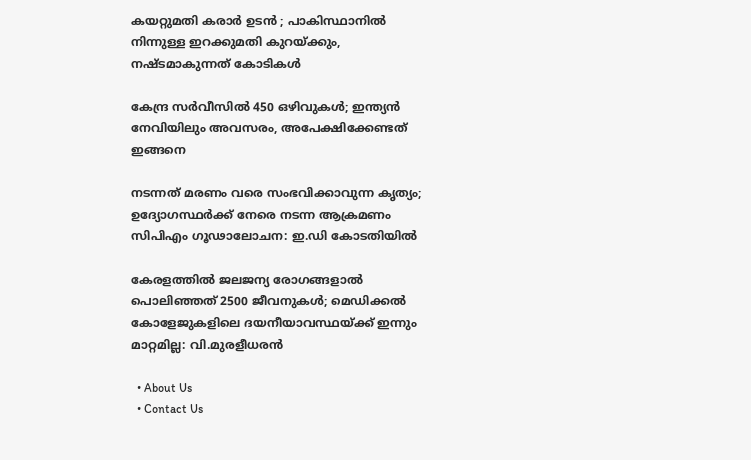കയറ്റുമതി കരാർ ഉടൻ ; പാകിസ്ഥാനിൽ നിന്നുള്ള ഇറക്കുമതി കുറയ്‌ക്കും, നഷ്ടമാകുന്നത് കോടികൾ

കേന്ദ്ര സർവീസിൽ 450 ഒഴിവുകൾ; ഇന്ത്യൻ നേവിയിലും അവസരം, അപേക്ഷിക്കേണ്ടത് ഇങ്ങനെ

നടന്നത് മരണം വരെ സംഭവിക്കാവുന്ന കൃത്യം; ഉദ്യോഗസ്ഥർക്ക് നേരെ നടന്ന ആക്രമണം സിപിഎം ഗൂഢാലോചന: ഇ.ഡി കോടതിയിൽ

കേരളത്തിൽ ജലജന്യ രോഗങ്ങളാൽ പൊലിഞ്ഞത് 2500 ജീവനുകൾ; മെഡിക്കൽ കോളേജുകളിലെ ദയനീയാവസ്ഥയ്‌ക്ക് ഇന്നും മാറ്റമില്ല: വി.മുരളീധരൻ

  • About Us
  • Contact Us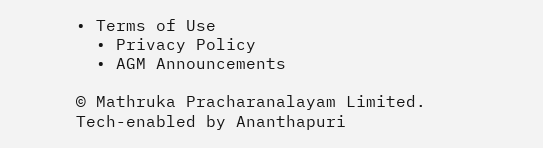• Terms of Use
  • Privacy Policy
  • AGM Announcements

© Mathruka Pracharanalayam Limited.
Tech-enabled by Ananthapuri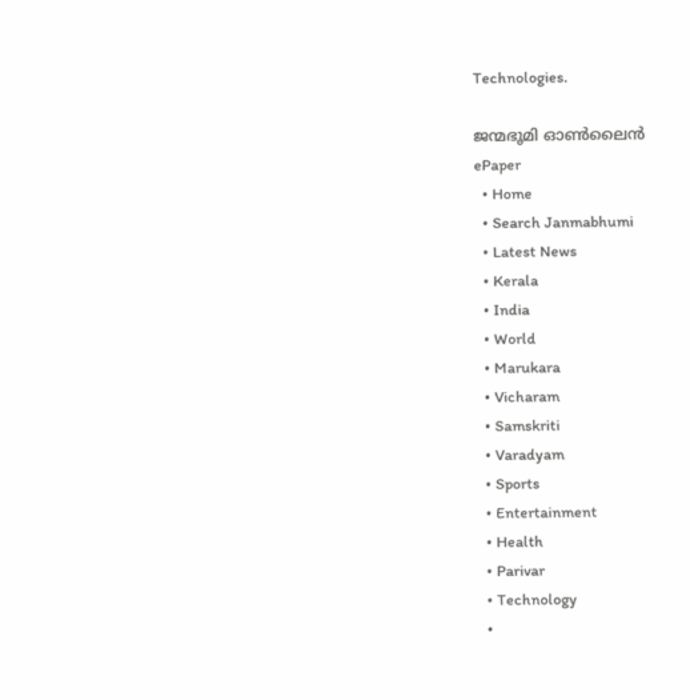Technologies.

ജന്മഭൂമി ഓണ്‍ലൈന്‍
ePaper
  • Home
  • Search Janmabhumi
  • Latest News
  • Kerala
  • India
  • World
  • Marukara
  • Vicharam
  • Samskriti
  • Varadyam
  • Sports
  • Entertainment
  • Health
  • Parivar
  • Technology
  •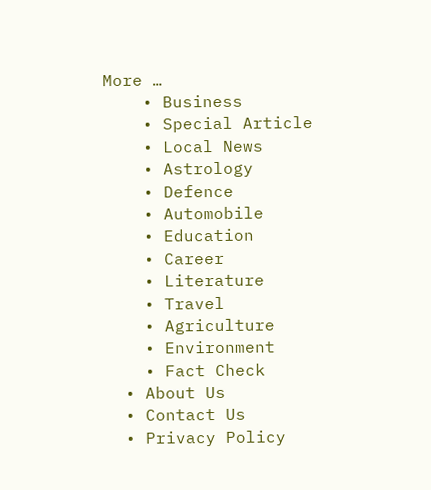More …
    • Business
    • Special Article
    • Local News
    • Astrology
    • Defence
    • Automobile
    • Education
    • Career
    • Literature
    • Travel
    • Agriculture
    • Environment
    • Fact Check
  • About Us
  • Contact Us
  • Privacy Policy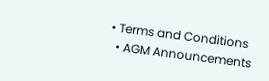• Terms and Conditions
  • AGM Announcements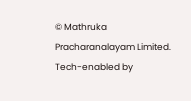© Mathruka Pracharanalayam Limited.
Tech-enabled by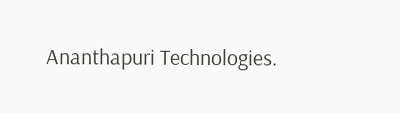Ananthapuri Technologies.